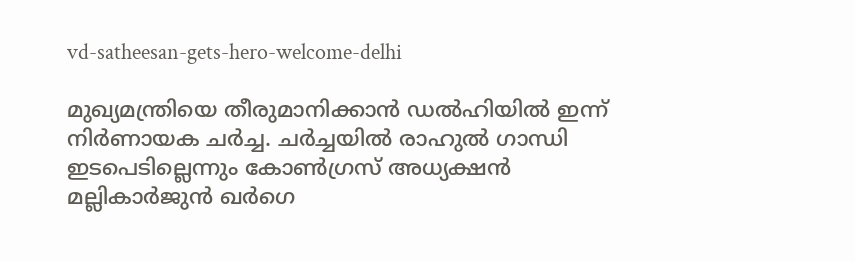vd-satheesan-gets-hero-welcome-delhi

മുഖ്യമന്ത്രിയെ തീരുമാനിക്കാന്‍ ഡല്‍ഹിയില്‍ ഇന്ന് നിര്‍ണായക ചര്‍ച്ച. ചര്‍ച്ചയില്‍ രാഹുല്‍ ഗാന്ധി ഇടപെടില്ലെന്നും കോണ്‍ഗ്രസ് അധ്യക്ഷന്‍ മല്ലികാര്‍ജുന്‍ ഖര്‍ഗെ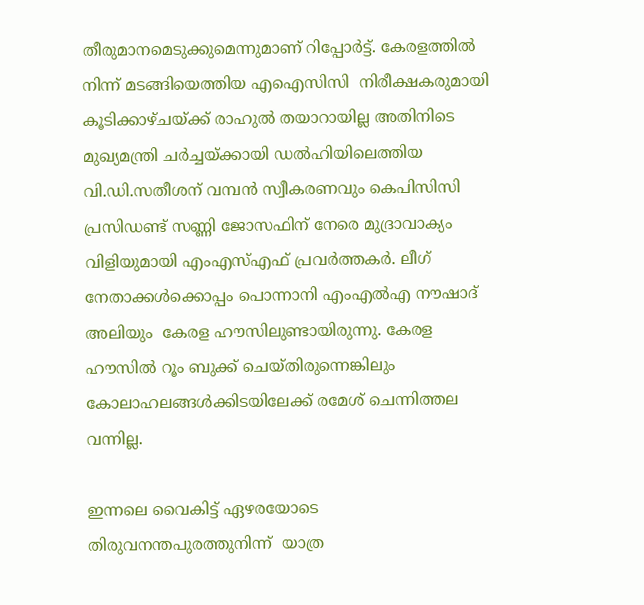തീരുമാനമെടുക്കുമെന്നുമാണ് റിപ്പോര്‍ട്ട്. കേരളത്തിൽ നിന്ന് മടങ്ങിയെത്തിയ എഐസിസി  നിരീക്ഷകരുമായി കൂടിക്കാഴ്ചയ്ക്ക് രാഹുല്‍ തയാറായില്ല അതിനിടെ മുഖ്യമന്ത്രി ചർച്ചയ്ക്കായി ഡൽഹിയിലെത്തിയ വി.ഡി.സതീശന് വമ്പൻ സ്വീകരണവും കെപിസിസി പ്രസിഡണ്ട് സണ്ണി ജോസഫിന് നേരെ മുദ്രാവാക്യം വിളിയുമായി എംഎസ്എഫ് പ്രവർത്തകർ. ലീഗ് നേതാക്കൾക്കൊപ്പം പൊന്നാനി എംഎൽഎ നൗഷാദ് അലിയും  കേരള ഹൗസിലുണ്ടായിരുന്നു. കേരള ഹൗസിൽ റൂം ബുക്ക് ചെയ്തിരുന്നെങ്കിലും കോലാഹലങ്ങൾക്കിടയിലേക്ക് രമേശ് ചെന്നിത്തല വന്നില്ല.

ഇന്നലെ വൈകിട്ട് ഏഴരയോടെ തിരുവനന്തപുരത്തുനിന്ന്  യാത്ര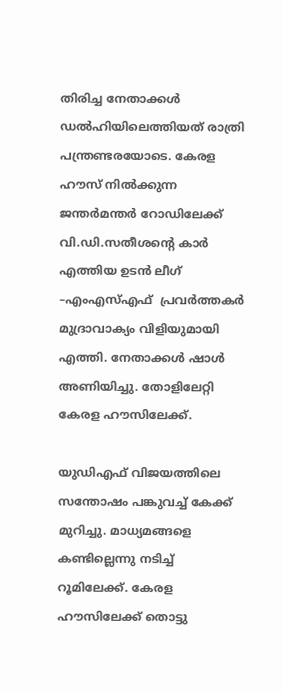തിരിച്ച നേതാക്കൾ ഡൽഹിയിലെത്തിയത് രാത്രി പന്ത്രണ്ടരയോടെ. കേരള ഹൗസ് നിൽക്കുന്ന ജന്തർമന്തർ റോഡിലേക്ക് വി.ഡി.സതീശന്‍റെ കാർ എത്തിയ ഉടൻ ലീഗ് –എംഎസ്എഫ്  പ്രവർത്തകർ മുദ്രാവാക്യം വിളിയുമായി എത്തി. നേതാക്കൾ ഷാൾ അണിയിച്ചു. തോളിലേറ്റി കേരള ഹൗസിലേക്ക്.

യുഡിഎഫ് വിജയത്തിലെ സന്തോഷം പങ്കുവച്ച് കേക്ക് മുറിച്ചു. മാധ്യമങ്ങളെ കണ്ടില്ലെന്നു നടിച്ച്  റൂമിലേക്ക്. കേരള ഹൗസിലേക്ക് തൊട്ടു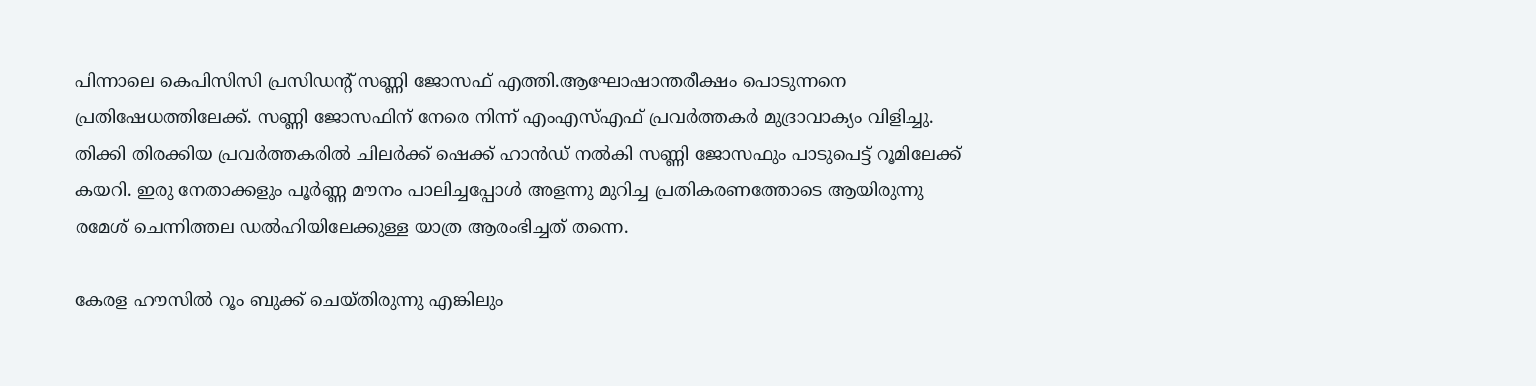പിന്നാലെ കെപിസിസി പ്രസിഡന്റ് സണ്ണി ജോസഫ് എത്തി.ആഘോഷാന്തരീക്ഷം പൊടുന്നനെ പ്രതിഷേധത്തിലേക്ക്. സണ്ണി ജോസഫിന് നേരെ നിന്ന് എംഎസ്എഫ് പ്രവർത്തകർ മുദ്രാവാക്യം വിളിച്ചു. തിക്കി തിരക്കിയ പ്രവർത്തകരിൽ ചിലർക്ക് ഷെക്ക് ഹാൻഡ് നൽകി സണ്ണി ജോസഫും പാടുപെട്ട് റൂമിലേക്ക് കയറി. ഇരു നേതാക്കളും പൂർണ്ണ മൗനം പാലിച്ചപ്പോൾ അളന്നു മുറിച്ച പ്രതികരണത്തോടെ ആയിരുന്നു രമേശ് ചെന്നിത്തല ഡൽഹിയിലേക്കുള്ള യാത്ര ആരംഭിച്ചത് തന്നെ.

കേരള ഹൗസിൽ റൂം ബുക്ക് ചെയ്തിരുന്നു എങ്കിലും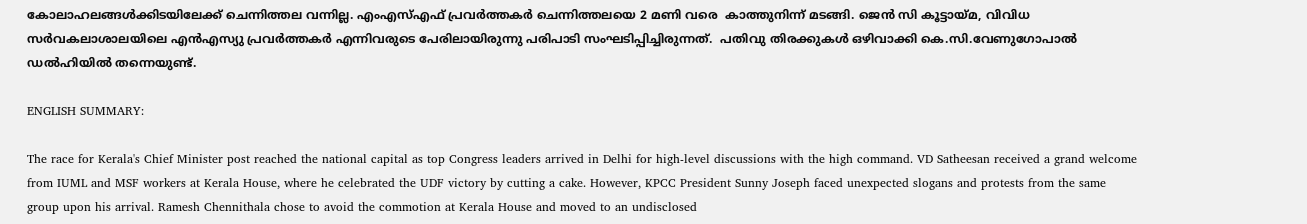കോലാഹലങ്ങൾക്കിടയിലേക്ക് ചെന്നിത്തല വന്നില്ല. എംഎസ്എഫ് പ്രവർത്തകർ ചെന്നിത്തലയെ 2 മണി വരെ  കാത്തുനിന്ന് മടങ്ങി. ജെൻ സി കൂട്ടായ്മ, വിവിധ സർവകലാശാലയിലെ എൻഎസ്യു പ്രവർത്തകർ എന്നിവരുടെ പേരിലായിരുന്നു പരിപാടി സംഘടിപ്പിച്ചിരുന്നത്.  പതിവു തിരക്കുകൾ ഒഴിവാക്കി കെ.സി.വേണുഗോപാൽ ഡല്‍ഹിയില്‍ തന്നെയുണ്ട്.

ENGLISH SUMMARY:

The race for Kerala's Chief Minister post reached the national capital as top Congress leaders arrived in Delhi for high-level discussions with the high command. VD Satheesan received a grand welcome from IUML and MSF workers at Kerala House, where he celebrated the UDF victory by cutting a cake. However, KPCC President Sunny Joseph faced unexpected slogans and protests from the same group upon his arrival. Ramesh Chennithala chose to avoid the commotion at Kerala House and moved to an undisclosed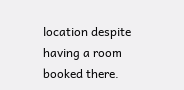location despite having a room booked there.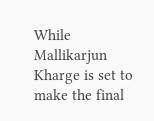While Mallikarjun Kharge is set to make the final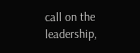call on the leadership,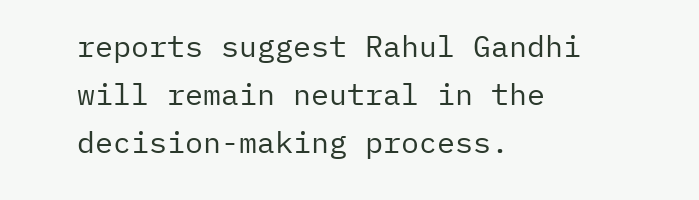reports suggest Rahul Gandhi will remain neutral in the decision-making process.